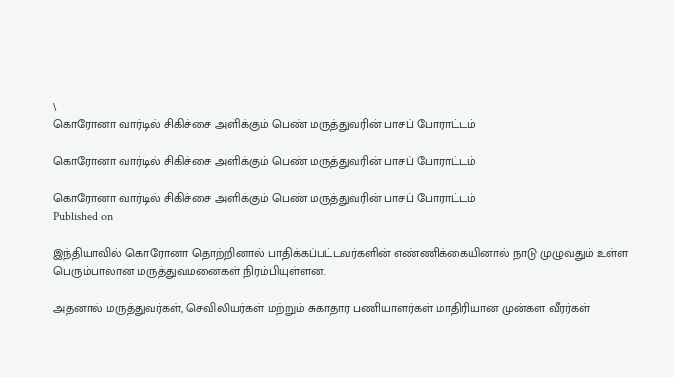\
கொரோனா வார்டில் சிகிச்சை அளிக்கும் பெண் மருத்துவரின் பாசப் போராட்டம்

கொரோனா வார்டில் சிகிச்சை அளிக்கும் பெண் மருத்துவரின் பாசப் போராட்டம்

கொரோனா வார்டில் சிகிச்சை அளிக்கும் பெண் மருத்துவரின் பாசப் போராட்டம்
Published on

இந்தியாவில் கொரோனா தொற்றினால் பாதிக்கப்பட்டவர்களின் எண்ணிக்கையினால் நாடு முழுவதும் உள்ள பெரும்பாலான மருத்துவமனைகள் நிரம்பியுள்ளன.

அதனால் மருத்துவர்கள், செவிலியர்கள் மற்றும் சுகாதார பணியாளர்கள் மாதிரியான முன்கள வீரர்கள்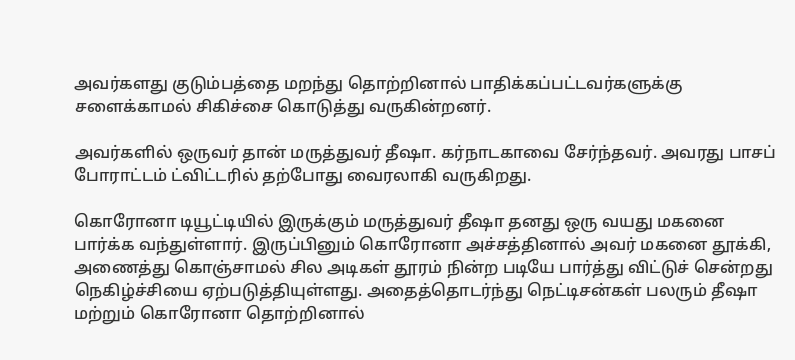அவர்களது குடும்பத்தை மறந்து தொற்றினால் பாதிக்கப்பட்டவர்களுக்கு சளைக்காமல் சிகிச்சை கொடுத்து வருகின்றனர்.

அவர்களில் ஒருவர் தான் மருத்துவர் தீஷா. கர்நாடகாவை சேர்ந்தவர். அவரது பாசப் போராட்டம் ட்விட்டரில் தற்போது வைரலாகி வருகிறது.

கொரோனா டியூட்டியில் இருக்கும் மருத்துவர் தீஷா தனது ஒரு வயது மகனை பார்க்க வந்துள்ளார். இருப்பினும் கொரோனா அச்சத்தினால் அவர் மகனை தூக்கி, அணைத்து கொஞ்சாமல் சில அடிகள் தூரம் நின்ற படியே பார்த்து விட்டுச் சென்றது நெகிழ்ச்சியை ஏற்படுத்தியுள்ளது. அதைத்தொடர்ந்து நெட்டிசன்கள் பலரும் தீஷா மற்றும் கொரோனா தொற்றினால்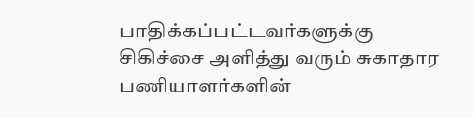பாதிக்கப்பட்டவர்களுக்கு சிகிச்சை அளித்து வரும் சுகாதார பணியாளர்களின்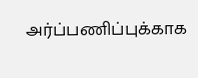அர்ப்பணிப்புக்காக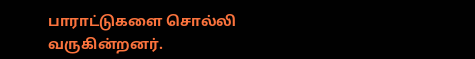பாராட்டுகளை சொல்லி வருகின்றனர்.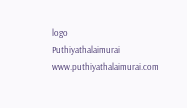logo
Puthiyathalaimurai
www.puthiyathalaimurai.com